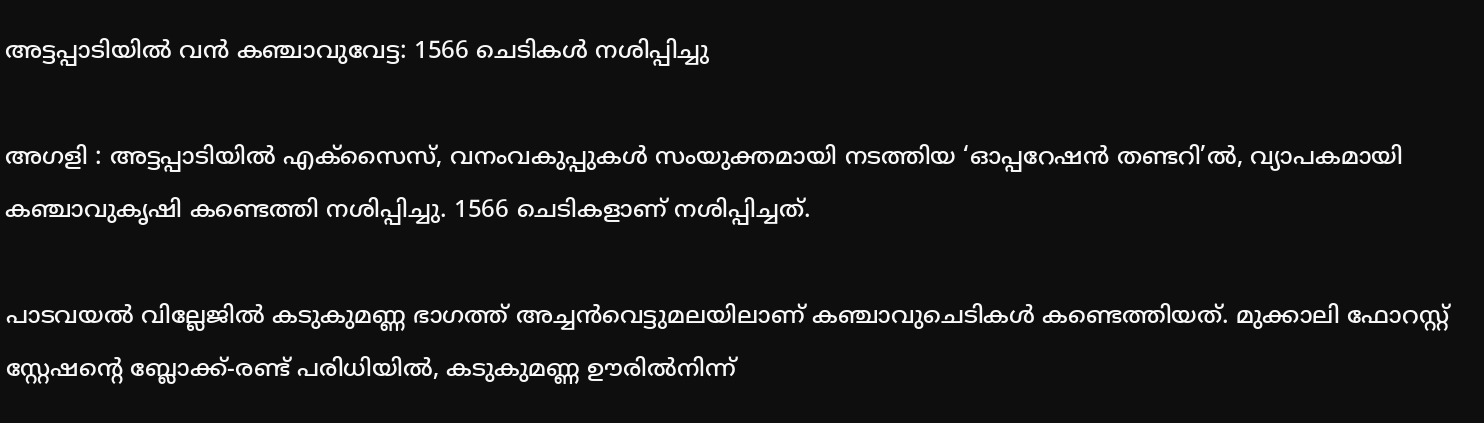അട്ടപ്പാടിയിൽ വൻ കഞ്ചാവുവേട്ട: 1566 ചെടികൾ നശിപ്പിച്ചു

അഗളി : അട്ടപ്പാടിയിൽ എക്സൈസ്, വനംവകുപ്പുകൾ സംയുക്തമായി നടത്തിയ ‘ഓപ്പറേഷൻ തണ്ടറി’ൽ, വ്യാപകമായി കഞ്ചാവുകൃഷി കണ്ടെത്തി നശിപ്പിച്ചു. 1566 ചെടികളാണ് നശിപ്പിച്ചത്.

പാടവയൽ വില്ലേജിൽ കടുകുമണ്ണ ഭാഗത്ത് അച്ചൻവെട്ടുമലയിലാണ് കഞ്ചാവുചെടികൾ കണ്ടെത്തിയത്. മുക്കാലി ഫോറസ്റ്റ് സ്റ്റേഷന്റെ ബ്ലോക്ക്-രണ്ട് പരിധിയിൽ, കടുകുമണ്ണ ഊരിൽനിന്ന്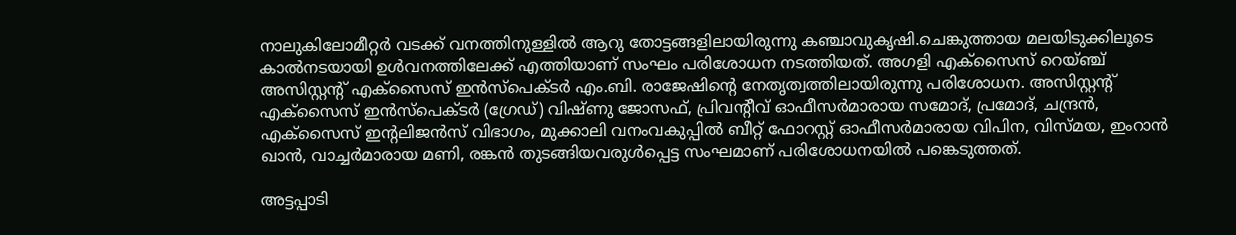നാലുകിലോമീറ്റർ വടക്ക് വനത്തിനുള്ളിൽ ആറു തോട്ടങ്ങളിലായിരുന്നു കഞ്ചാവുകൃഷി.ചെങ്കുത്തായ മലയിടുക്കിലൂടെ കാൽനടയായി ഉൾവനത്തിലേക്ക് എത്തിയാണ് സംഘം പരിശോധന നടത്തിയത്. അഗളി എക്സൈസ് റെയ്ഞ്ച് അസിസ്റ്റന്റ് എക്സൈസ് ഇൻസ്പെക്ടർ എം.ബി. രാജേഷിന്റെ നേതൃത്വത്തിലായിരുന്നു പരിശോധന. അസിസ്റ്റന്റ് എക്സൈസ് ഇൻസ്പെക്ടർ (ഗ്രേഡ്) വിഷ്ണു ജോസഫ്, പ്രിവന്റീവ് ഓഫീസർമാരായ സമോദ്, പ്രമോദ്, ചന്ദ്രൻ, എക്സൈസ് ഇന്റലിജൻസ് വിഭാഗം, മുക്കാലി വനംവകുപ്പിൽ ബീറ്റ് ഫോറസ്റ്റ് ഓഫീസർമാരായ വിപിന, വിസ്മയ, ഇംറാൻ ഖാൻ, വാച്ചർമാരായ മണി, രങ്കൻ തുടങ്ങിയവരുൾപ്പെട്ട സംഘമാണ് പരിശോധനയിൽ പങ്കെടുത്തത്.

അട്ടപ്പാടി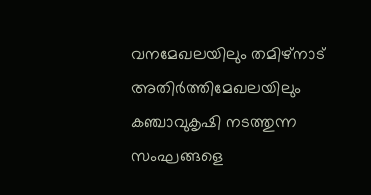വനമേഖലയിലും തമിഴ്‌നാട് അതിർത്തിമേഖലയിലും കഞ്ചാവുകൃഷി നടത്തുന്ന സംഘങ്ങളെ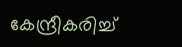കേന്ദ്രീകരിച്ച്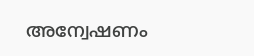അന്വേഷണം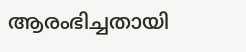ആരംഭിച്ചതായി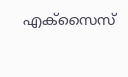എക്സൈസ്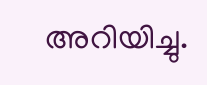അറിയിച്ചു.